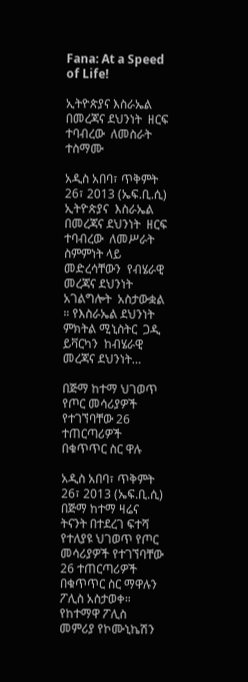Fana: At a Speed of Life!

ኢትዮጵያና እስራኤል በመረጃና ደህንነት  ዘርፍ  ተባብረው  ለመስራት  ተስማሙ

አዲስ አበባ፣ ጥቅምት 26፣ 2013 (ኤፍ.ቢ.ሲ) ኢትዮጵያና  እስራኤል  በመረጃና ደህንነት  ዘርፍ  ተባብረው  ለመሥራት  ስምምነት ላይ መድረሳቸውን  የብሄራዊ መረጃና ደህንነት አገልግሎት  አስታውቋል ። የእስራኤል ደህንነት ምክትል ሚኒስትር  ጋዲ ይቫርካን  ከብሄራዊ  መረጃና ደህንነት…

በጅማ ከተማ ህገወጥ የጦር መሳሪያዎች የተገኘባቸው 26 ተጠርጣሪዎች በቁጥጥር ስር ዋሉ

አዲስ አበባ፣ ጥቅምት 26፣ 2013 (ኤፍ.ቢ.ሲ) በጅማ ከተማ ዛሬና ትናንት በተደረገ ፍተሻ የተለያዩ ህገወጥ የጦር መሳሪያዎች የተገኘባቸው 26 ተጠርጣሪዎች በቁጥጥር ስር ማዋሉን ፖሊስ አስታወቀ። የከተማዋ ፖሊስ መምሪያ የኮሙኒኬሽን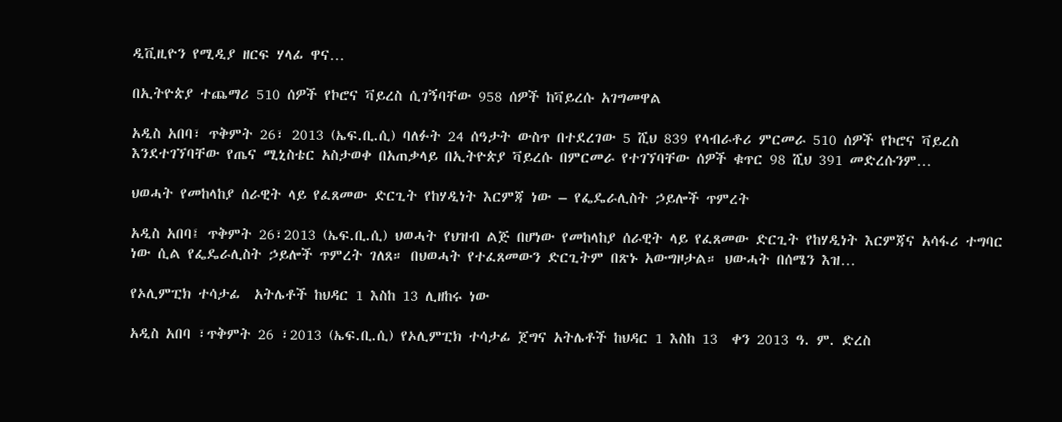ዲቪዚዮን የሚዲያ ዘርፍ ሃላፊ ዋና…

በኢትዮጵያ ተጨማሪ 510 ሰዎች የኮሮና ቫይረስ ሲገኝባቸው 958 ሰዎች ከቫይረሱ አገግመዋል

አዲስ አበባ፣ ጥቅምት 26፣ 2013 (ኤፍ.ቢ.ሲ) ባለፉት 24 ሰዓታት ውስጥ በተደረገው 5 ሺህ 839 የላብራቶሪ ምርመራ 510 ሰዎች የኮሮና ቫይረስ እንደተገኘባቸው የጤና ሚኒስቴር አስታወቀ በአጠቃላይ በኢትዮጵያ ቫይረሱ በምርመራ የተገኘባቸው ሰዎች ቁጥር 98 ሺህ 391 መድረሱንም…

ህወሓት የመከላከያ ሰራዊት ላይ የፈጸመው ድርጊት የከሃዲነት እርምጃ ነው – የፌዴራሊስት ኃይሎች ጥምረት

አዲስ አበባ፤ ጥቅምት 26፣2013 (ኤፍ.ቢ.ሲ) ህወሓት የህዝብ ልጅ በሆነው የመከላከያ ሰራዊት ላይ የፈጸመው ድርጊት የከሃዲነት እርምጃና አሳፋሪ ተግባር ነው ሲል የፌዴራሊስት ኃይሎች ጥምረት ገለጸ። በህወሓት የተፈጸመውን ድርጊትም በጽኑ አውግዞታል። ህውሓት በሰሜን እዝ…

የኦሊምፒክ ተሳታፊ  አትሌቶች ከህዳር 1 እስከ 13 ሊዘከሩ ነው

አዲስ አበባ ፣ጥቅምት 26 ፣2013 (ኤፍ.ቢ.ሲ) የኦሊምፒክ ተሳታፊ ጀግና አትሌቶች ከህዳር 1 እስከ 13  ቀን 2013 ዓ. ም. ድረስ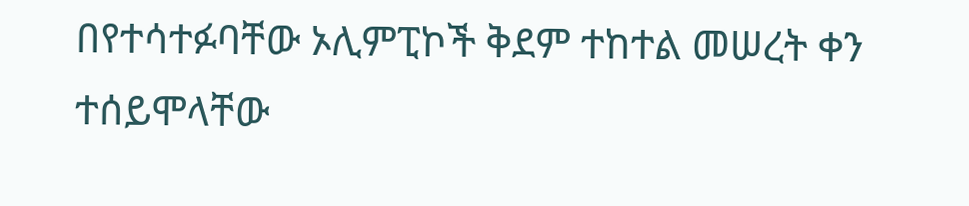በየተሳተፉባቸው ኦሊምፒኮች ቅደም ተከተል መሠረት ቀን ተሰይሞላቸው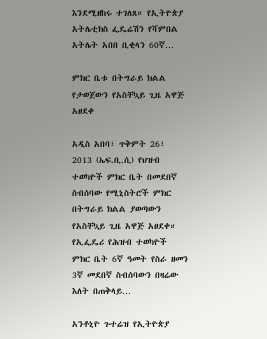እንደሚዘከሩ ተገለጸ። የኢትዮጵያ አትሌቲክስ ፌዴሬሽን የሻምበል አትሌት አበበ ቢቂላን 60ኛ…

ምክር ቤቱ በትግራይ ክልል የታወጀውን የአስቸኳይ ጊዜ አዋጅ አፀደቀ

አዲስ አበባ፣ ጥቅምት 26፣ 2013 (ኤፍ.ቢ.ሲ) የህዝብ ተወካዮች ምክር ቤት በመደበኛ ስብሰባው የሚኒስትሮች ምክር በትግራይ ክልል ያወጣውን የአስቸኳይ ጊዜ አዋጅ አፀደቀ። የኢፌዴሪ የሕዝብ ተወካዮች ምክር ቤት 6ኛ ዓመት የስራ ዘመን 3ኛ መደበኛ ስብሰባውን በዛሬው እለት በጠቅላይ…

አንቶኒዮ ጉተሬዝ የኢትዮጵያ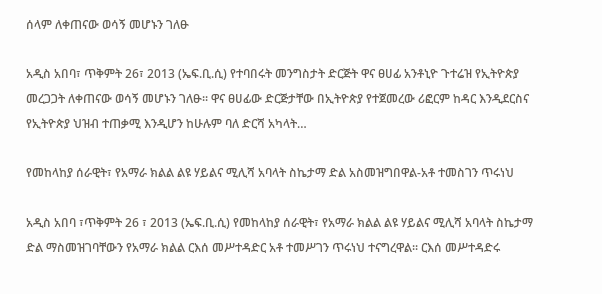ሰላም ለቀጠናው ወሳኝ መሆኑን ገለፁ

አዲስ አበባ፣ ጥቅምት 26፣ 2013 (ኤፍ.ቢ.ሲ) የተባበሩት መንግስታት ድርጅት ዋና ፀሀፊ አንቶኒዮ ጉተሬዝ የኢትዮጵያ መረጋጋት ለቀጠናው ወሳኝ መሆኑን ገለፁ፡፡ ዋና ፀሀፊው ድርጅታቸው በኢትዮጵያ የተጀመረው ሪፎርም ከዳር እንዲደርስና የኢትዮጵያ ህዝብ ተጠቃሚ እንዲሆን ከሁሉም ባለ ድርሻ አካላት…

የመከላከያ ሰራዊት፣ የአማራ ክልል ልዩ ሃይልና ሚሊሻ አባላት ስኬታማ ድል አስመዝግበዋል-አቶ ተመስገን ጥሩነህ

አዲስ አበባ ፣ጥቅምት 26 ፣ 2013 (ኤፍ.ቢ.ሲ) የመከላከያ ሰራዊት፣ የአማራ ክልል ልዩ ሃይልና ሚሊሻ አባላት ስኬታማ ድል ማስመዝገባቸውን የአማራ ክልል ርእሰ መሥተዳድር አቶ ተመሥገን ጥሩነህ ተናግረዋል፡፡ ርእሰ መሥተዳድሩ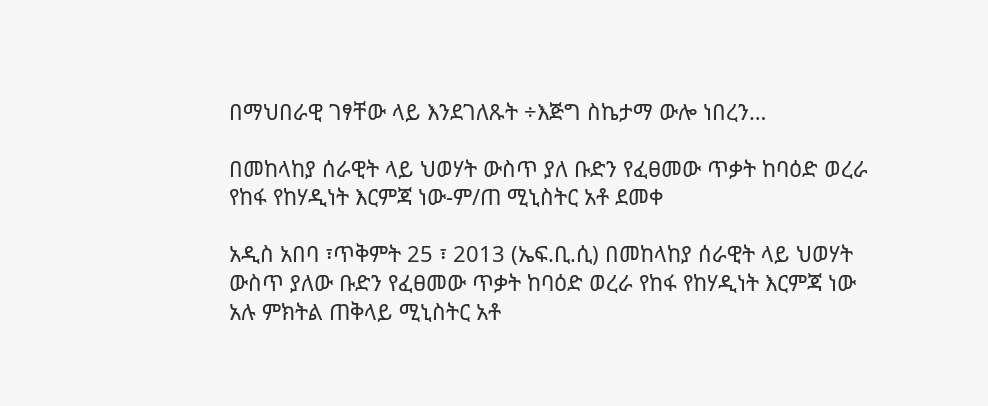በማህበራዊ ገፃቸው ላይ እንደገለጹት ÷እጅግ ስኬታማ ውሎ ነበረን…

በመከላከያ ሰራዊት ላይ ህወሃት ውስጥ ያለ ቡድን የፈፀመው ጥቃት ከባዕድ ወረራ የከፋ የከሃዲነት እርምጃ ነው-ም/ጠ ሚኒስትር አቶ ደመቀ

አዲስ አበባ ፣ጥቅምት 25 ፣ 2013 (ኤፍ.ቢ.ሲ) በመከላከያ ሰራዊት ላይ ህወሃት ውስጥ ያለው ቡድን የፈፀመው ጥቃት ከባዕድ ወረራ የከፋ የከሃዲነት እርምጃ ነው አሉ ምክትል ጠቅላይ ሚኒስትር አቶ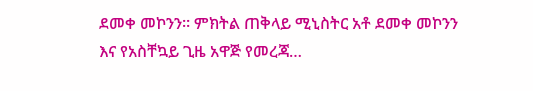ደመቀ መኮንን። ምክትል ጠቅላይ ሚኒስትር አቶ ደመቀ መኮንን እና የአስቸኳይ ጊዜ አዋጅ የመረጃ…